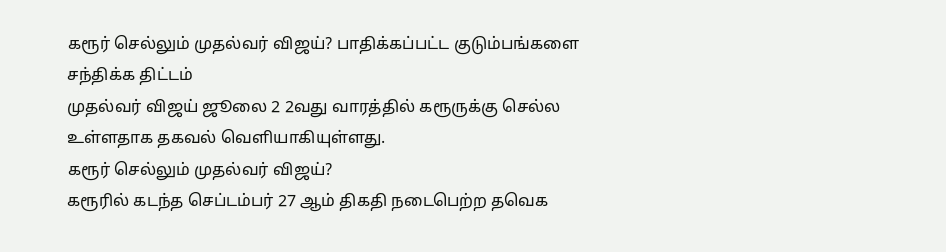கரூர் செல்லும் முதல்வர் விஜய்? பாதிக்கப்பட்ட குடும்பங்களை சந்திக்க திட்டம்
முதல்வர் விஜய் ஜூலை 2 2வது வாரத்தில் கரூருக்கு செல்ல உள்ளதாக தகவல் வெளியாகியுள்ளது.
கரூர் செல்லும் முதல்வர் விஜய்?
கரூரில் கடந்த செப்டம்பர் 27 ஆம் திகதி நடைபெற்ற தவெக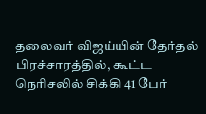தலைவர் விஜய்யின் தேர்தல் பிரச்சாரத்தில், கூட்ட நெரிசலில் சிக்கி 41 பேர்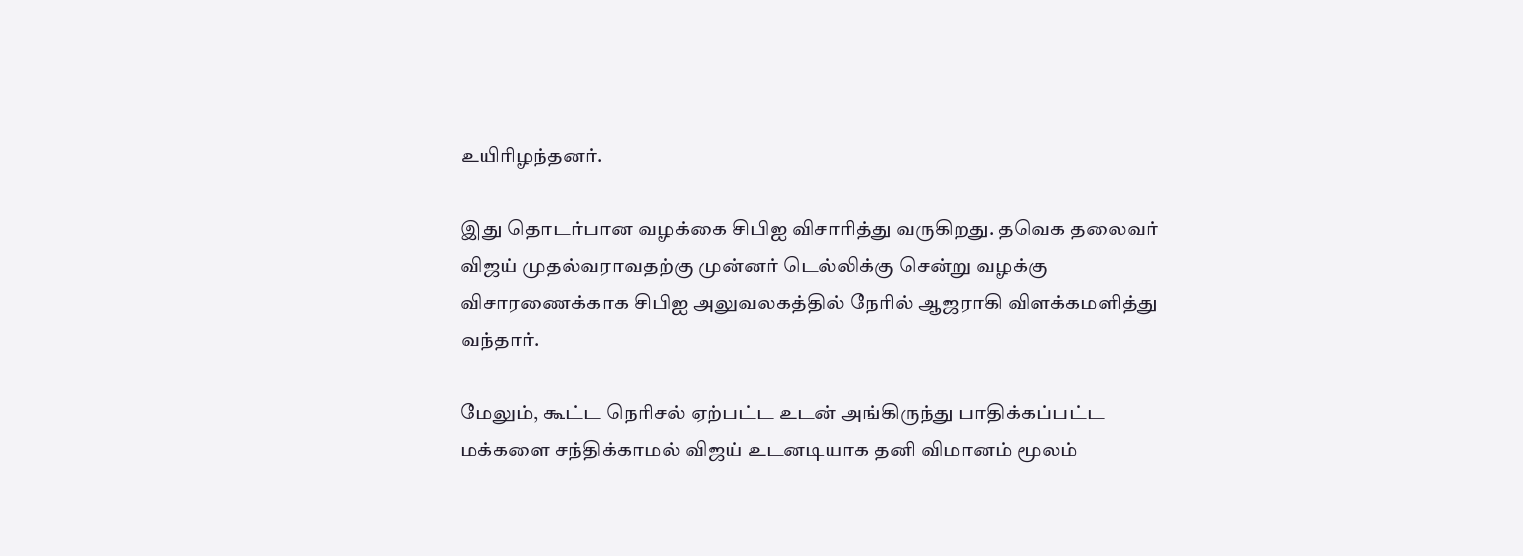உயிரிழந்தனர்.

இது தொடர்பான வழக்கை சிபிஐ விசாரித்து வருகிறது. தவெக தலைவர் விஜய் முதல்வராவதற்கு முன்னர் டெல்லிக்கு சென்று வழக்கு விசாரணைக்காக சிபிஐ அலுவலகத்தில் நேரில் ஆஜராகி விளக்கமளித்து வந்தார்.

மேலும், கூட்ட நெரிசல் ஏற்பட்ட உடன் அங்கிருந்து பாதிக்கப்பட்ட மக்களை சந்திக்காமல் விஜய் உடனடியாக தனி விமானம் மூலம்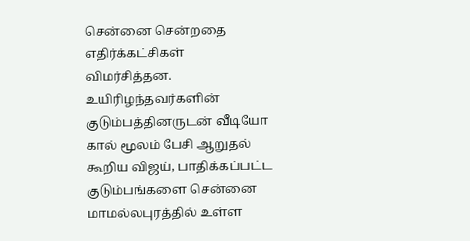சென்னை சென்றதை எதிர்க்கட்சிகள் விமர்சித்தன.
உயிரிழந்தவர்களின் குடும்பத்தினருடன் வீடியோ கால் மூலம் பேசி ஆறுதல் கூறிய விஜய், பாதிக்கப்பட்ட குடும்பங்களை சென்னை மாமல்லபுரத்தில் உள்ள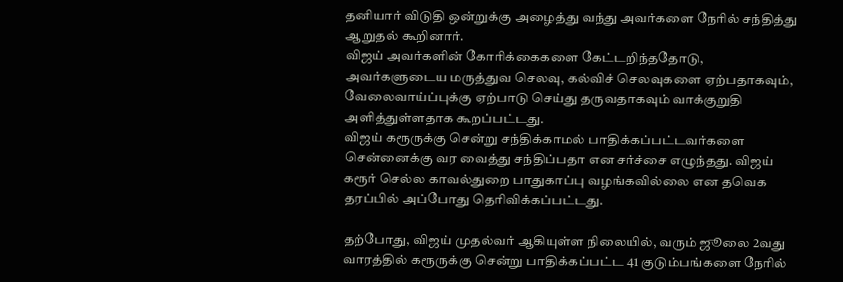தனியார் விடுதி ஒன்றுக்கு அழைத்து வந்து அவர்களை நேரில் சந்தித்து ஆறுதல் கூறினார்.
விஜய் அவர்களின் கோரிக்கைகளை கேட்டறிந்ததோடு, அவர்களுடைய மருத்துவ செலவு, கல்விச் செலவுகளை ஏற்பதாகவும், வேலைவாய்ப்புக்கு ஏற்பாடு செய்து தருவதாகவும் வாக்குறுதி அளித்துள்ளதாக கூறப்பட்டது.
விஜய் கரூருக்கு சென்று சந்திக்காமல் பாதிக்கப்பட்டவர்களை சென்னைக்கு வர வைத்து சந்திப்பதா என சர்ச்சை எழுந்தது. விஜய் கரூர் செல்ல காவல்துறை பாதுகாப்பு வழங்கவில்லை என தவெக தரப்பில் அப்போது தெரிவிக்கப்பட்டது.

தற்போது, விஜய் முதல்வர் ஆகியுள்ள நிலையில், வரும் ஜூலை 2வது வாரத்தில் கரூருக்கு சென்று பாதிக்கப்பட்ட 41 குடும்பங்களை நேரில்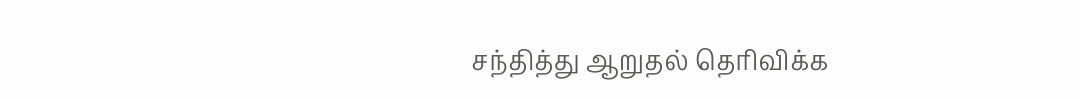சந்தித்து ஆறுதல் தெரிவிக்க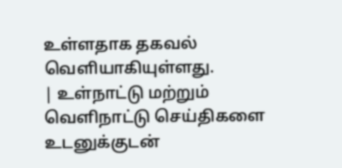உள்ளதாக தகவல் வெளியாகியுள்ளது.
| உள்நாட்டு மற்றும் வெளிநாட்டு செய்திகளை உடனுக்குடன்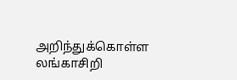அறிந்துக்கொள்ள லங்காசிறி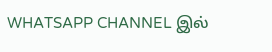WHATSAPP CHANNEL இல்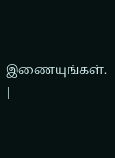இணையுங்கள். |